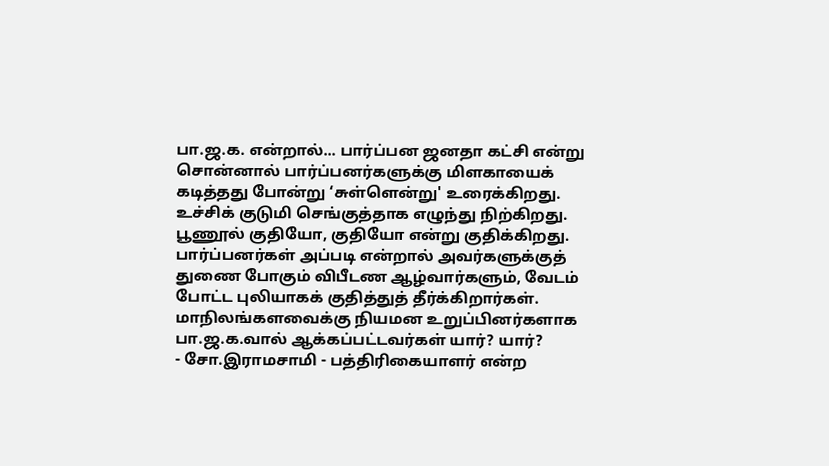பா.ஜ.க. என்றால்... பார்ப்பன ஜனதா கட்சி என்று சொன்னால் பார்ப்பனர்களுக்கு மிளகாயைக் கடித்தது போன்று ‘சுள்ளென்று' உரைக்கிறது. உச்சிக் குடுமி செங்குத்தாக எழுந்து நிற்கிறது. பூணூல் குதியோ, குதியோ என்று குதிக்கிறது.
பார்ப்பனர்கள் அப்படி என்றால் அவர்களுக்குத் துணை போகும் விபீடண ஆழ்வார்களும், வேடம் போட்ட புலியாகக் குதித்துத் தீர்க்கிறார்கள்.
மாநிலங்களவைக்கு நியமன உறுப்பினர்களாக பா.ஜ.க.வால் ஆக்கப்பட்டவர்கள் யார்? யார்?
- சோ.இராமசாமி - பத்திரிகையாளர் என்ற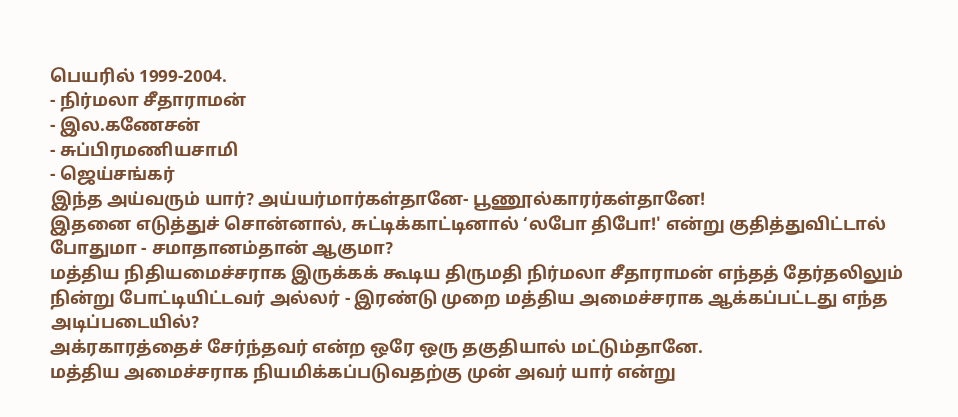பெயரில் 1999-2004.
- நிர்மலா சீதாராமன்
- இல.கணேசன்
- சுப்பிரமணியசாமி
- ஜெய்சங்கர்
இந்த அய்வரும் யார்? அய்யர்மார்கள்தானே- பூணூல்காரர்கள்தானே!
இதனை எடுத்துச் சொன்னால், சுட்டிக்காட்டினால் ‘லபோ திபோ!' என்று குதித்துவிட்டால் போதுமா - சமாதானம்தான் ஆகுமா?
மத்திய நிதியமைச்சராக இருக்கக் கூடிய திருமதி நிர்மலா சீதாராமன் எந்தத் தேர்தலிலும் நின்று போட்டியிட்டவர் அல்லர் - இரண்டு முறை மத்திய அமைச்சராக ஆக்கப்பட்டது எந்த அடிப்படையில்?
அக்ரகாரத்தைச் சேர்ந்தவர் என்ற ஒரே ஒரு தகுதியால் மட்டும்தானே.
மத்திய அமைச்சராக நியமிக்கப்படுவதற்கு முன் அவர் யார் என்று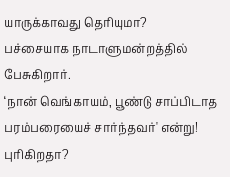யாருக்காவது தெரியுமா?
பச்சையாக நாடாளுமன்றத்தில் பேசுகிறார்.
‘நான் வெங்காயம், பூண்டு சாப்பிடாத பரம்பரையைச் சார்ந்தவர்' என்று! புரிகிறதா?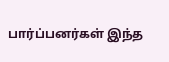பார்ப்பனர்கள் இந்த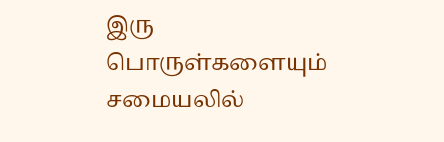இரு பொருள்களையும் சமையலில்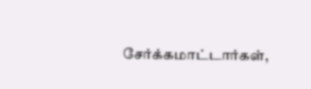சேர்க்கமாட்டார்கள்,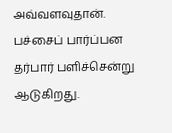அவ்வளவுதான்.
பச்சைப் பார்ப்பன தர்பார் பளிச்சென்று ஆடுகிறது.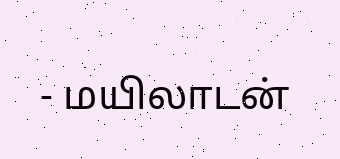- மயிலாடன்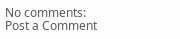No comments:
Post a Comment